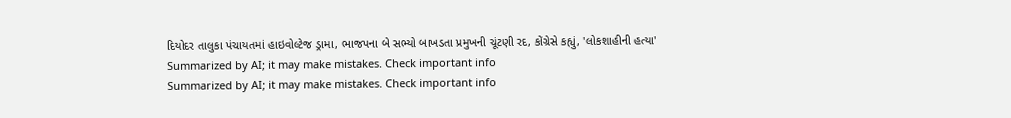દિયોદર તાલુકા પંચાયતમાં હાઇવોલ્ટેજ ડ્રામા, ભાજપના બે સભ્યો બાખડતા પ્રમુખની ચૂંટણી રદ, કોંગ્રેસે કહ્યું, 'લોકશાહીની હત્યા'
Summarized by AI; it may make mistakes. Check important info
Summarized by AI; it may make mistakes. Check important info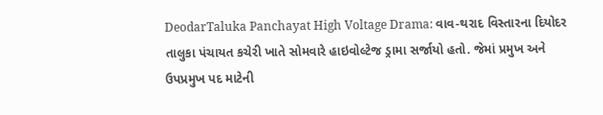DeodarTaluka Panchayat High Voltage Drama: વાવ-થરાદ વિસ્તારના દિયોદર તાલુકા પંચાયત કચેરી ખાતે સોમવારે હાઇવોલ્ટેજ ડ્રામા સર્જાયો હતો. જેમાં પ્રમુખ અને ઉપપ્રમુખ પદ માટેની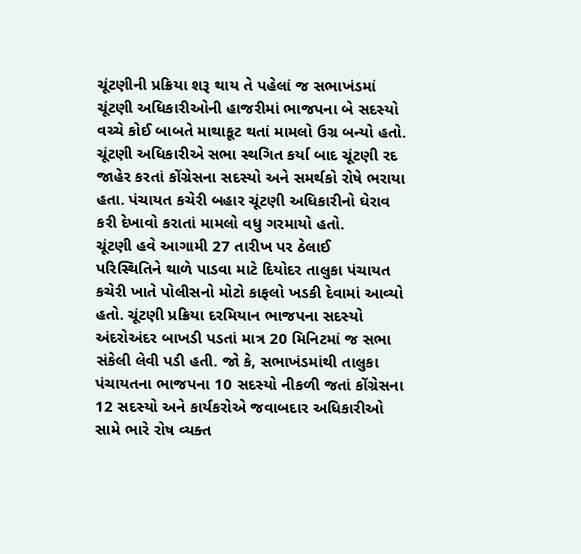ચૂંટણીની પ્રક્રિયા શરૂ થાય તે પહેલાં જ સભાખંડમાં ચૂંટણી અધિકારીઓની હાજરીમાં ભાજપના બે સદસ્યો વચ્ચે કોઈ બાબતે માથાકૂટ થતાં મામલો ઉગ્ર બન્યો હતો. ચૂંટણી અધિકારીએ સભા સ્થગિત કર્યા બાદ ચૂંટણી રદ જાહેર કરતાં કોંગ્રેસના સદસ્યો અને સમર્થકો રોષે ભરાયા હતા. પંચાયત કચેરી બહાર ચૂંટણી અધિકારીનો ઘેરાવ કરી દેખાવો કરાતાં મામલો વધુ ગરમાયો હતો.
ચૂંટણી હવે આગામી 27 તારીખ પર ઠેલાઈ
પરિસ્થિતિને થાળે પાડવા માટે દિયોદર તાલુકા પંચાયત કચેરી ખાતે પોલીસનો મોટો કાફલો ખડકી દેવામાં આવ્યો હતો. ચૂંટણી પ્રક્રિયા દરમિયાન ભાજપના સદસ્યો અંદરોઅંદર બાખડી પડતાં માત્ર 20 મિનિટમાં જ સભા સંકેલી લેવી પડી હતી. જો કે, સભાખંડમાંથી તાલુકા પંચાયતના ભાજપના 10 સદસ્યો નીકળી જતાં કોંગ્રેસના 12 સદસ્યો અને કાર્યકરોએ જવાબદાર અધિકારીઓ સામે ભારે રોષ વ્યક્ત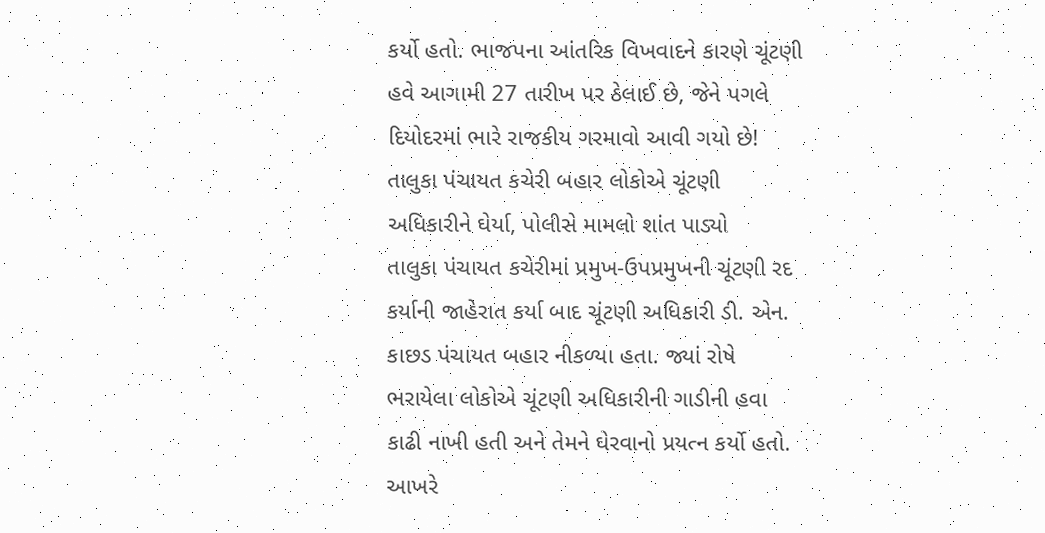કર્યો હતો. ભાજપના આંતરિક વિખવાદને કારણે ચૂંટણી હવે આગામી 27 તારીખ પર ઠેલાઈ છે, જેને પગલે દિયોદરમાં ભારે રાજકીય ગરમાવો આવી ગયો છે!
તાલુકા પંચાયત કચેરી બહાર લોકોએ ચૂંટણી અધિકારીને ઘેર્યા, પોલીસે મામલો શાંત પાડ્યો
તાલુકા પંચાયત કચેરીમાં પ્રમુખ-ઉપપ્રમુખની ચૂંટણી રદ કર્યાની જાહેરાત કર્યા બાદ ચૂંટણી અધિકારી ડી. એન. કાછડ પંચાયત બહાર નીકળ્યા હતા. જ્યાં રોષે ભરાયેલા લોકોએ ચૂંટણી અધિકારીની ગાડીની હવા કાઢી નાખી હતી અને તેમને ઘેરવાનો પ્રયત્ન કર્યો હતો. આખરે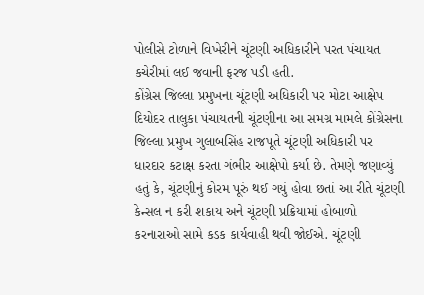પોલીસે ટોળાને વિખેરીને ચૂંટણી અધિકારીને પરત પંચાયત કચેરીમાં લઈ જવાની ફરજ પડી હતી.
કોંગ્રેસ જિલ્લા પ્રમુખના ચૂંટણી અધિકારી પર મોટા આક્ષેપ
દિયોદર તાલુકા પંચાયતની ચૂંટણીના આ સમગ્ર મામલે કોંગ્રેસના જિલ્લા પ્રમુખ ગુલાબસિંહ રાજપૂતે ચૂંટણી અધિકારી પર ધારદાર કટાક્ષ કરતા ગંભીર આક્ષેપો કર્યા છે. તેમણે જણાવ્યું હતું કે, ચૂંટણીનું કોરમ પૂરું થઈ ગયું હોવા છતાં આ રીતે ચૂંટણી કેન્સલ ન કરી શકાય અને ચૂંટણી પ્રક્રિયામાં હોબાળો કરનારાઓ સામે કડક કાર્યવાહી થવી જોઈએ. ચૂંટણી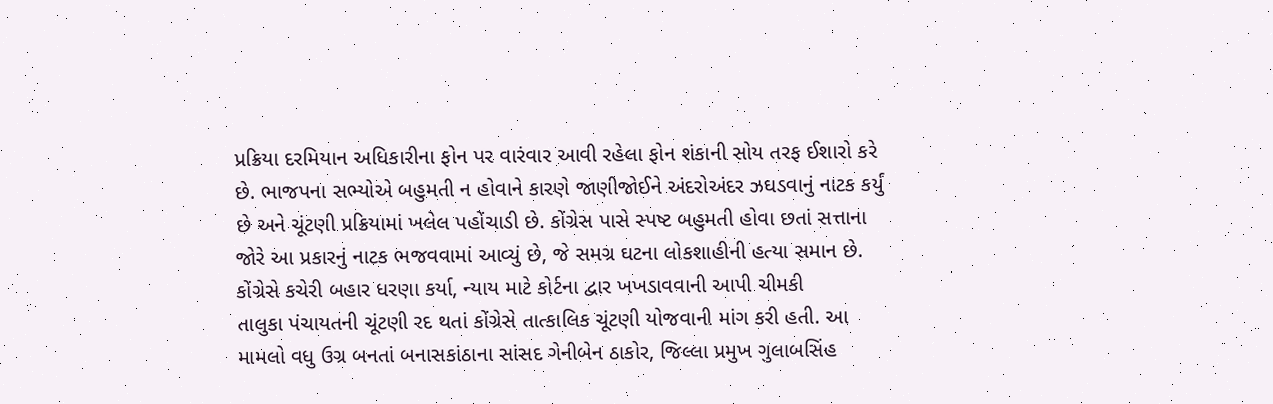પ્રક્રિયા દરમિયાન અધિકારીના ફોન પર વારંવાર આવી રહેલા ફોન શંકાની સોય તરફ ઈશારો કરે છે. ભાજપના સભ્યોએ બહુમતી ન હોવાને કારણે જાણીજોઈને અંદરોઅંદર ઝઘડવાનું નાટક કર્યું છે અને ચૂંટણી પ્રક્રિયામાં ખલેલ પહોંચાડી છે. કોંગ્રેસ પાસે સ્પષ્ટ બહુમતી હોવા છતાં સત્તાના જોરે આ પ્રકારનું નાટક ભજવવામાં આવ્યું છે, જે સમગ્ર ઘટના લોકશાહીની હત્યા સમાન છે.
કોંગ્રેસે કચેરી બહાર ધરણા કર્યા, ન્યાય માટે કોર્ટના દ્વાર ખખડાવવાની આપી ચીમકી
તાલુકા પંચાયતની ચૂંટણી રદ થતાં કોંગ્રેસે તાત્કાલિક ચૂંટણી યોજવાની માંગ કરી હતી. આ મામલો વધુ ઉગ્ર બનતાં બનાસકાંઠાના સાંસદ ગેનીબેન ઠાકોર, જિલ્લા પ્રમુખ ગુલાબસિંહ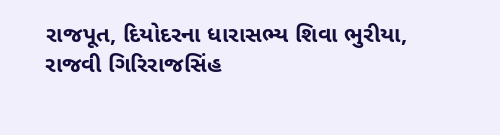રાજપૂત, દિયોદરના ધારાસભ્ય શિવા ભુરીયા, રાજવી ગિરિરાજસિંહ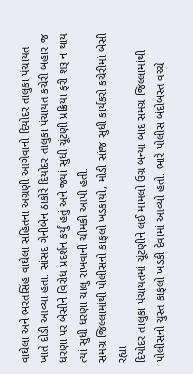વાઘેલા અને ભરતસિંહ વાઘેલા સહિતના અગ્રણી આગેવાનો દિયોદર તાલુકા પંચાયત ખાતે દોડી આવ્યા હતા. સાંસદ ગેનીબેન ઠાકોરે દિયોદર તાલુકા પંચાયત કચેરી બહાર જ ધરણા પર બેસીને વિરોધ પ્રદર્શન કર્યું હતું અને જ્યાં સુધી ચૂંટણી પ્રક્રિયા ફરી શરૂ ન થાય ત્યાં સુધી ધરણા ચાલુ રાખવાની ચીમકી આપી હતી.
સમગ્ર જિલ્લામાંથી પોલીસનો કાફલો ખડકાયો, મોડી સાંજ સુધી કાર્યકરો કચેરીમાં બેસી રહ્યા
દિયોદર તાલુકા પંચાયતમાં ચૂંટણીને લઈ મામલો ઉગ્ર બન્યા બાદ સમગ્ર જિલ્લામાંથી પોલીસનો ચુસ્ત કાફલો ખડકી દેવામાં આવ્યો હતો. ભારે પોલીસ બંદોબસ્ત વચ્ચે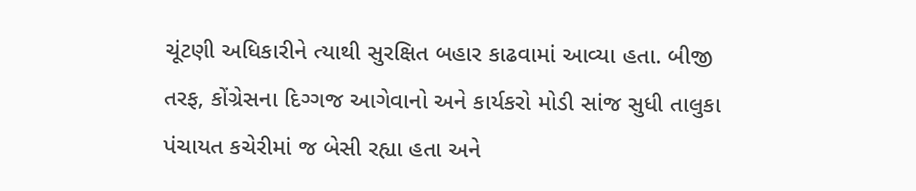ચૂંટણી અધિકારીને ત્યાથી સુરક્ષિત બહાર કાઢવામાં આવ્યા હતા. બીજી તરફ, કોંગ્રેસના દિગ્ગજ આગેવાનો અને કાર્યકરો મોડી સાંજ સુધી તાલુકા પંચાયત કચેરીમાં જ બેસી રહ્યા હતા અને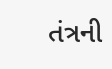તંત્રની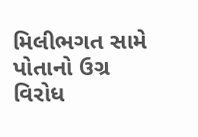મિલીભગત સામે પોતાનો ઉગ્ર વિરોધ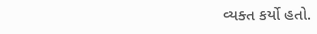વ્યક્ત કર્યો હતો.